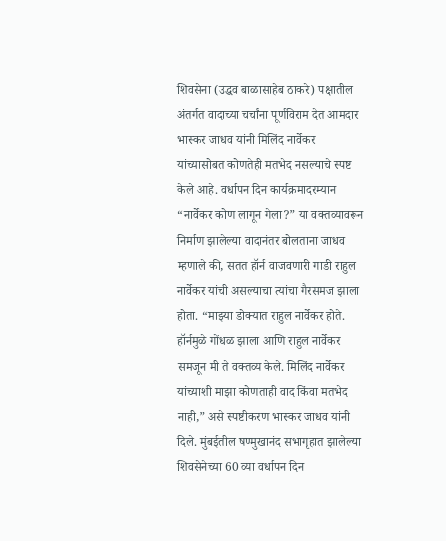शिवसेना (उद्धव बाळासाहेब ठाकरे) पक्षातील अंतर्गत वादाच्या चर्चांना पूर्णविराम देत आमदार भास्कर जाधव यांनी मिलिंद नार्वेकर यांच्यासोबत कोणतेही मतभेद नसल्याचे स्पष्ट केले आहे. वर्धापन दिन कार्यक्रमादरम्यान “नार्वेकर कोण लागून गेला?” या वक्तव्यावरून निर्माण झालेल्या वादानंतर बोलताना जाधव म्हणाले की, सतत हॉर्न वाजवणारी गाडी राहुल नार्वेकर यांची असल्याचा त्यांचा गैरसमज झाला होता. “माझ्या डोक्यात राहुल नार्वेकर होते. हॉर्नमुळे गोंधळ झाला आणि राहुल नार्वेकर समजून मी ते वक्तव्य केले. मिलिंद नार्वेकर यांच्याशी माझा कोणताही वाद किंवा मतभेद नाही,” असे स्पष्टीकरण भास्कर जाधव यांनी दिले. मुंबईतील षण्मुखानंद सभागृहात झालेल्या शिवसेनेच्या 60 व्या वर्धापन दिन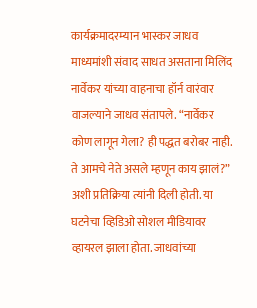कार्यक्रमादरम्यान भास्कर जाधव माध्यमांशी संवाद साधत असताना मिलिंद नार्वेकर यांच्या वाहनाचा हॉर्न वारंवार वाजल्याने जाधव संतापले. “नार्वेकर कोण लागून गेला? ही पद्धत बरोबर नाही. ते आमचे नेते असले म्हणून काय झालं?” अशी प्रतिक्रिया त्यांनी दिली होती. या घटनेचा व्हिडिओ सोशल मीडियावर व्हायरल झाला होता. जाधवांच्या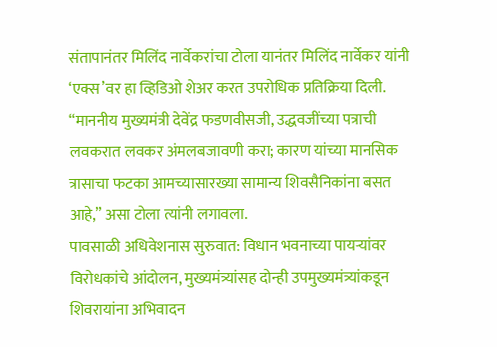संतापानंतर मिलिंद नार्वेकरांचा टोला यानंतर मिलिंद नार्वेकर यांनी ‘एक्स’वर हा व्हिडिओ शेअर करत उपरोधिक प्रतिक्रिया दिली. “माननीय मुख्यमंत्री देवेंद्र फडणवीसजी, उद्धवजींच्या पत्राची लवकरात लवकर अंमलबजावणी करा; कारण यांच्या मानसिक त्रासाचा फटका आमच्यासारख्या सामान्य शिवसैनिकांना बसत आहे,” असा टोला त्यांनी लगावला.
पावसाळी अधिवेशनास सुरुवात: विधान भवनाच्या पायऱ्यांवर विरोधकांचे आंदोलन, मुख्यमंत्र्यांसह दोन्ही उपमुख्यमंत्र्यांकडून शिवरायांना अभिवादन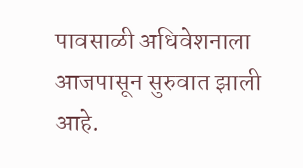पावसाळी अधिवेशनाला आजपासून सुरुवात झाली आहे.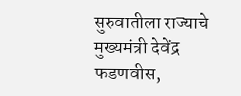सुरुवातीला राज्याचे मुख्यमंत्री देवेंद्र फडणवीस,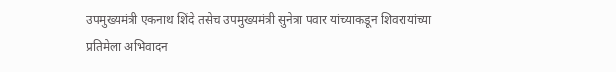उपमुख्यमंत्री एकनाथ शिंदे तसेच उपमुख्यमंत्री सुनेत्रा पवार यांच्याकडून शिवरायांच्या प्रतिमेला अभिवादन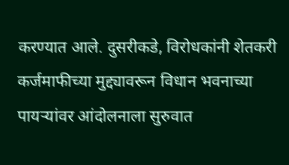करण्यात आले. दुसरीकडे, विरोधकांनी शेतकरी कर्जमाफीच्या मुद्द्यावरून विधान भवनाच्या पायऱ्यांवर आंदोलनाला सुरुवात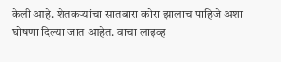केली आहे. शेतकऱ्यांचा सातबारा कोरा झालाच पाहिजे अशा घोषणा दिल्या जात आहेत. वाचा लाइव्ह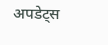अपडेट्स